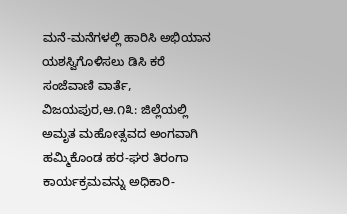ಮನೆ-ಮನೆಗಳಲ್ಲಿ ಹಾರಿಸಿ ಅಭಿಯಾನ ಯಶಸ್ವಿಗೊಳಿಸಲು ಡಿಸಿ ಕರೆ
ಸಂಜೆವಾಣಿ ವಾರ್ತೆ,
ವಿಜಯಪುರ,ಆ.೧೩: ಜಿಲ್ಲೆಯಲ್ಲಿ ಅಮೃತ ಮಹೋತ್ಸವದ ಅಂಗವಾಗಿ ಹಮ್ಮಿಕೊಂಡ ಹರ-ಘರ ತಿರಂಗಾ ಕಾರ್ಯಕ್ರಮವನ್ನು ಅಧಿಕಾರಿ-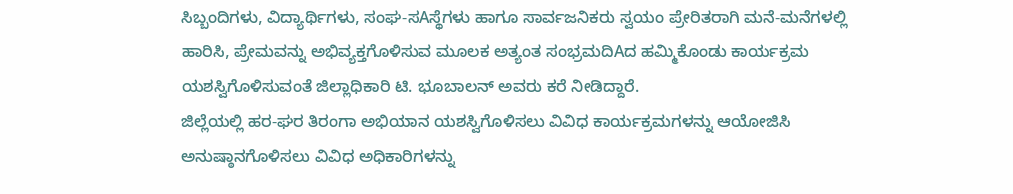ಸಿಬ್ಬಂದಿಗಳು, ವಿದ್ಯಾರ್ಥಿಗಳು, ಸಂಘ-ಸAಸ್ಥೆಗಳು ಹಾಗೂ ಸಾರ್ವಜನಿಕರು ಸ್ವಯಂ ಪ್ರೇರಿತರಾಗಿ ಮನೆ-ಮನೆಗಳಲ್ಲಿ ಹಾರಿಸಿ, ಪ್ರೇಮವನ್ನು ಅಭಿವ್ಯಕ್ತಗೊಳಿಸುವ ಮೂಲಕ ಅತ್ಯಂತ ಸಂಭ್ರಮದಿAದ ಹಮ್ಮಿಕೊಂಡು ಕಾರ್ಯಕ್ರಮ ಯಶಸ್ವಿಗೊಳಿಸುವಂತೆ ಜಿಲ್ಲಾಧಿಕಾರಿ ಟಿ. ಭೂಬಾಲನ್ ಅವರು ಕರೆ ನೀಡಿದ್ದಾರೆ.
ಜಿಲ್ಲೆಯಲ್ಲಿ ಹರ-ಘರ ತಿರಂಗಾ ಅಭಿಯಾನ ಯಶಸ್ವಿಗೊಳಿಸಲು ವಿವಿಧ ಕಾರ್ಯಕ್ರಮಗಳನ್ನು ಆಯೋಜಿಸಿ ಅನುಷ್ಠಾನಗೊಳಿಸಲು ವಿವಿಧ ಅಧಿಕಾರಿಗಳನ್ನು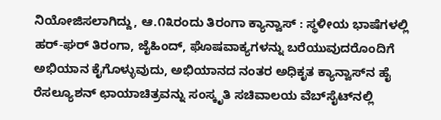ನಿಯೋಜಿಸಲಾಗಿದ್ದು, ಆ.೧೩ರಂದು ತಿರಂಗಾ ಕ್ಯಾನ್ವಾಸ್ : ಸ್ಥಳೀಯ ಭಾಷೆಗಳಲ್ಲಿ ಹರ್-ಘರ್ ತಿರಂಗಾ, ಜೈಹಿಂದ್, ಘೊಷವಾಕ್ಯಗಳನ್ನು ಬರೆಯುವುದರೊಂದಿಗೆ ಅಭಿಯಾನ ಕೈಗೊಳ್ಳುವುದು, ಅಭಿಯಾನದ ನಂತರ ಅಧಿಕೃತ ಕ್ಯಾನ್ವಾಸ್‌ನ ಹೈ ರೆಸಲ್ಯೂಶನ್ ಛಾಯಾಚಿತ್ರವನ್ನು ಸಂಸ್ಕೃತಿ ಸಚಿವಾಲಯ ವೆಬ್‌ಸೈಟ್‌ನಲ್ಲಿ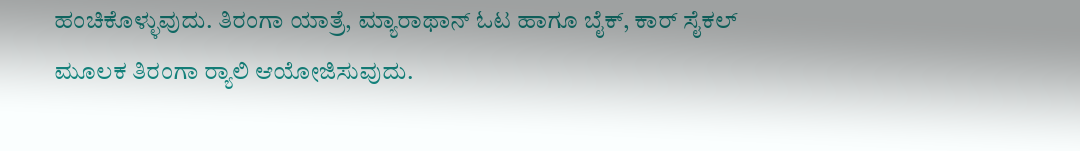ಹಂಚಿಕೊಳ್ಳುವುದು. ತಿರಂಗಾ ಯಾತ್ರೆ, ಮ್ಯಾರಾಥಾನ್ ಓಟ ಹಾಗೂ ಬೈಕ್, ಕಾರ್ ಸೈಕಲ್ ಮೂಲಕ ತಿರಂಗಾ ರ‍್ಯಾಲಿ ಆಯೋಜಿಸುವುದು.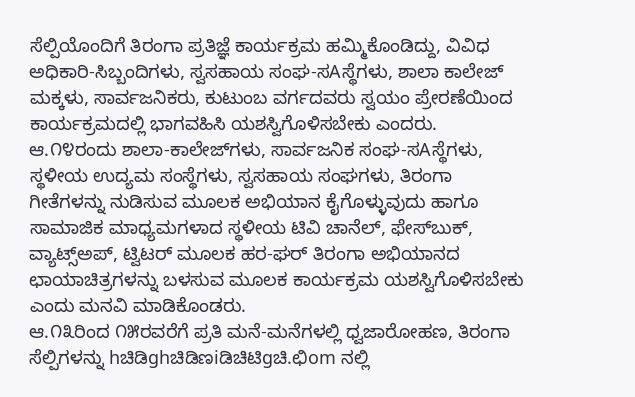ಸೆಲ್ಪಿಯೊಂದಿಗೆ ತಿರಂಗಾ ಪ್ರತಿಜ್ಞೆ ಕಾರ್ಯಕ್ರಮ ಹಮ್ಮಿಕೊಂಡಿದ್ದು, ವಿವಿಧ ಅಧಿಕಾರಿ-ಸಿಬ್ಬಂದಿಗಳು, ಸ್ವಸಹಾಯ ಸಂಘ-ಸAಸ್ಥೆಗಳು, ಶಾಲಾ ಕಾಲೇಜ್ ಮಕ್ಕಳು, ಸಾರ್ವಜನಿಕರು, ಕುಟುಂಬ ವರ್ಗದವರು ಸ್ವಯಂ ಪ್ರೇರಣೆಯಿಂದ ಕಾರ್ಯಕ್ರಮದಲ್ಲಿ ಭಾಗವಹಿಸಿ ಯಶಸ್ವಿಗೊಳಿಸಬೇಕು ಎಂದರು.
ಆ.೧೪ರಂದು ಶಾಲಾ-ಕಾಲೇಜ್‌ಗಳು, ಸಾರ್ವಜನಿಕ ಸಂಘ-ಸAಸ್ಥೆಗಳು, ಸ್ಥಳೀಯ ಉದ್ಯಮ ಸಂಸ್ಥೆಗಳು, ಸ್ವಸಹಾಯ ಸಂಘಗಳು, ತಿರಂಗಾ ಗೀತೆಗಳನ್ನು ನುಡಿಸುವ ಮೂಲಕ ಅಭಿಯಾನ ಕೈಗೊಳ್ಳುವುದು ಹಾಗೂ ಸಾಮಾಜಿಕ ಮಾಧ್ಯಮಗಳಾದ ಸ್ಥಳೀಯ ಟಿವಿ ಚಾನೆಲ್, ಫೇಸ್‌ಬುಕ್, ವ್ಯಾಟ್ಸ್ಅಪ್, ಟ್ವಿಟರ್ ಮೂಲಕ ಹರ-ಘರ್ ತಿರಂಗಾ ಅಭಿಯಾನದ ಛಾಯಾಚಿತ್ರಗಳನ್ನು ಬಳಸುವ ಮೂಲಕ ಕಾರ್ಯಕ್ರಮ ಯಶಸ್ವಿಗೊಳಿಸಬೇಕು ಎಂದು ಮನವಿ ಮಾಡಿಕೊಂಡರು.
ಆ.೧೩ರಿಂದ ೧೫ರವರೆಗೆ ಪ್ರತಿ ಮನೆ-ಮನೆಗಳಲ್ಲಿ ಧ್ವಜಾರೋಹಣ, ತಿರಂಗಾ ಸೆಲ್ಪಿಗಳನ್ನು hಚಿಡಿghಚಿಡಿಣiಡಿಚಿಟಿgಚಿ.ಛಿom ನಲ್ಲಿ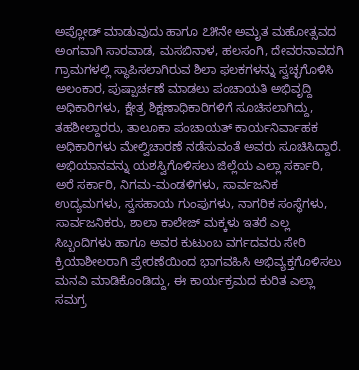ಅಪ್ಲೋಡ್ ಮಾಡುವುದು ಹಾಗೂ ೭೫ನೇ ಅಮೃತ ಮಹೋತ್ಸವದ ಅಂಗವಾಗಿ ಸಾರವಾಡ, ಮಸಬಿನಾಳ, ಹಲಸಂಗಿ, ದೇವರನಾವದಗಿ ಗ್ರಾಮಗಳಲ್ಲಿ ಸ್ಥಾಪಿಸಲಾಗಿರುವ ಶಿಲಾ ಫಲಕಗಳನ್ನು ಸ್ವಚ್ಛಗೊಳಿಸಿ ಅಲಂಕಾರ, ಪುಷ್ಪಾರ್ಚಣೆ ಮಾಡಲು ಪಂಚಾಯತಿ ಅಭಿವೃದ್ದಿ ಅಧಿಕಾರಿಗಳು, ಕ್ಷೇತ್ರ ಶಿಕ್ಷಣಾಧಿಕಾರಿಗಳಿಗೆ ಸೂಚಿಸಲಾಗಿದ್ದು, ತಹಶೀಲ್ದಾರರು, ತಾಲೂಕಾ ಪಂಚಾಯತ್ ಕಾರ್ಯನಿರ್ವಾಹಕ ಅಧಿಕಾರಿಗಳು ಮೇಲ್ವಿಚಾರಣೆ ನಡೆಸುವಂತೆ ಅವರು ಸೂಚಿಸಿದ್ದಾರೆ.
ಅಭಿಯಾನವನ್ನು ಯಶಸ್ವಿಗೊಳಿಸಲು ಜಿಲ್ಲೆಯ ಎಲ್ಲಾ ಸರ್ಕಾರಿ, ಅರೆ ಸರ್ಕಾರಿ, ನಿಗಮ-ಮಂಡಳಿಗಳು, ಸಾರ್ವಜನಿಕ ಉದ್ಯಮಗಳು, ಸ್ವಸಹಾಯ ಗುಂಪುಗಳು, ನಾಗರಿಕ ಸಂಸ್ಥೆಗಳು, ಸಾರ್ವಜನಿಕರು, ಶಾಲಾ ಕಾಲೇಜ್ ಮಕ್ಕಳು ಇತರೆ ಎಲ್ಲ ಸಿಬ್ಬಂದಿಗಳು ಹಾಗೂ ಅವರ ಕುಟುಂಬ ವರ್ಗದವರು ಸೇರಿ ಕ್ರಿಯಾಶೀಲರಾಗಿ ಪ್ರೇರಣೆಯಿಂದ ಭಾಗವಹಿಸಿ ಅಭಿವ್ಯಕ್ತಗೊಳಿಸಲು ಮನವಿ ಮಾಡಿಕೊಂಡಿದ್ದು, ಈ ಕಾರ್ಯಕ್ರಮದ ಕುರಿತ ಎಲ್ಲಾ ಸಮಗ್ರ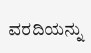ವರದಿಯನ್ನು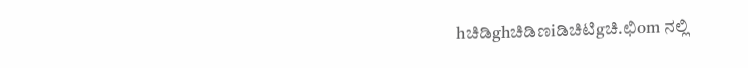hಚಿಡಿghಚಿಡಿಣiಡಿಚಿಟಿgಚಿ.ಛಿom ನಲ್ಲಿ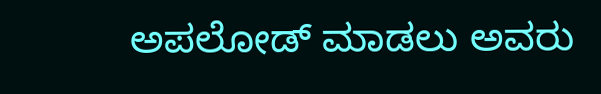ಅಪಲೋಡ್ ಮಾಡಲು ಅವರು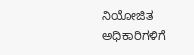ನಿಯೋಜಿತ ಅಧಿಕಾರಿಗಳಿಗೆ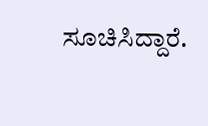ಸೂಚಿಸಿದ್ದಾರೆ.